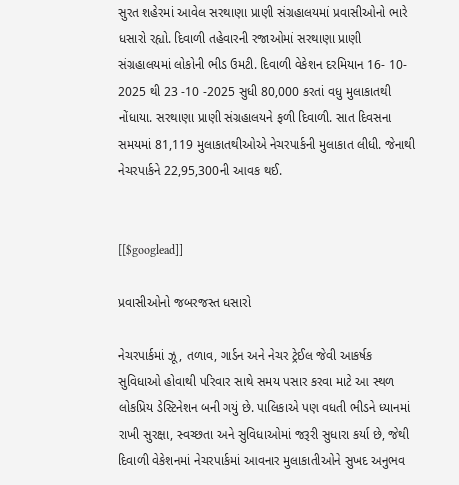સુરત શહેરમાં આવેલ સરથાણા પ્રાણી સંગ્રહાલયમાં પ્રવાસીઓનો ભારે ધસારો રહ્યો. દિવાળી તહેવારની રજાઓમાં સરથાણા પ્રાણી સંગ્રહાલયમાં લોકોની ભીડ ઉમટી. દિવાળી વેકેશન દરમિયાન 16- 10- 2025 થી 23 -10 -2025 સુધી 80,000 કરતાં વધુ મુલાકાતથી નોંધાયા. સરથાણા પ્રાણી સંગ્રહાલયને ફળી દિવાળી. સાત દિવસના સમયમાં 81,119 મુલાકાતથીઓએ નેચરપાર્કની મુલાકાત લીધી. જેનાથી નેચરપાર્કને 22,95,300ની આવક થઈ.


[[$googlead]]

પ્રવાસીઓનો જબરજસ્ત ધસારો

નેચરપાર્કમાં ઝૂ, તળાવ, ગાર્ડન અને નેચર ટ્રેઈલ જેવી આકર્ષક સુવિધાઓ હોવાથી પરિવાર સાથે સમય પસાર કરવા માટે આ સ્થળ લોકપ્રિય ડેસ્ટિનેશન બની ગયું છે. પાલિકાએ પણ વધતી ભીડને ધ્યાનમાં રાખી સુરક્ષા, સ્વચ્છતા અને સુવિધાઓમાં જરૂરી સુધારા કર્યા છે, જેથી દિવાળી વેકેશનમાં નેચરપાર્કમાં આવનાર મુલાકાતીઓને સુખદ અનુભવ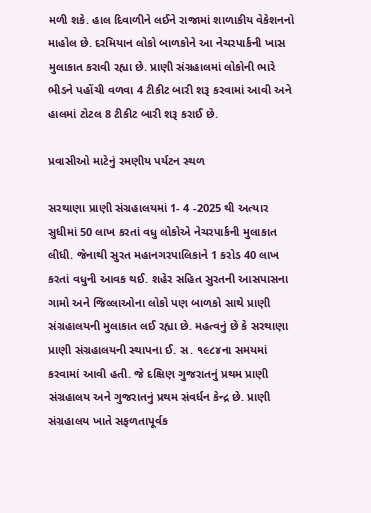મળી શકે. હાલ દિવાળીને લઈને રાજામાં શાળાકીય વેકેશનનો માહોલ છે. દરમિયાન લોકો બાળકોને આ નેચરપાર્કની ખાસ મુલાકાત કરાવી રહ્યા છે. પ્રાણી સંગ્રહાલમાં લોકોની ભારે ભીડને પહોંચી વળવા 4 ટીકીટ બારી શરૂ કરવામાં આવી અને હાલમાં ટોટલ 8 ટીકીટ બારી શરૂ કરાઈ છે.

પ્રવાસીઓ માટેનું રમણીય પર્યટન સ્થળ

સરથાણા પ્રાણી સંગ્રહાલયમાં 1- 4 -2025 થી અત્યાર સુધીમાં 50 લાખ કરતાં વધુ લોકોએ નેચરપાર્કની મુલાકાત લીધી. જેનાથી સુરત મહાનગરપાલિકાને 1 કરોડ 40 લાખ કરતાં વધુની આવક થઈ. શહેર સહિત સુરતની આસપાસના ગામો અને જિલ્લાઓના લોકો પણ બાળકો સાથે પ્રાણી સંગ્રહાલયની મુલાકાત લઈ રહ્યા છે. મહત્વનું છે કે સરથાણા પ્રાણી સંગ્રહાલયની સ્થાપના ઈ. સ. ૧૯૮૪ના સમયમાં કરવામાં આવી હતી. જે દક્ષિણ ગુજરાતનું પ્રથમ પ્રાણી સંગ્રહાલય અને ગુજરાતનું પ્રથમ સંવર્ધન કેન્દ્ર છે. પ્રાણી સંગ્રહાલય ખાતે સફળતાપૂર્વક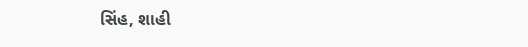સિંહ, શાહી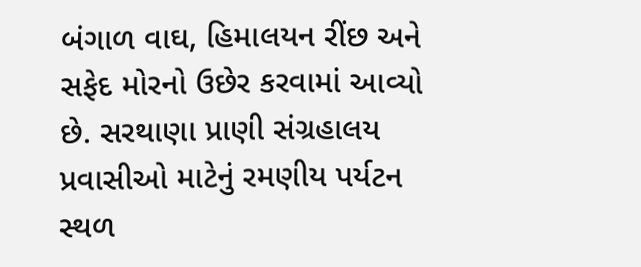બંગાળ વાઘ, હિમાલયન રીંછ અને સફેદ મોરનો ઉછેર કરવામાં આવ્યો છે. સરથાણા પ્રાણી સંગ્રહાલય પ્રવાસીઓ માટેનું રમણીય પર્યટન સ્થળ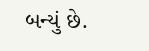બન્યું છે.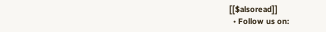[[$alsoread]]
  • Follow us on: